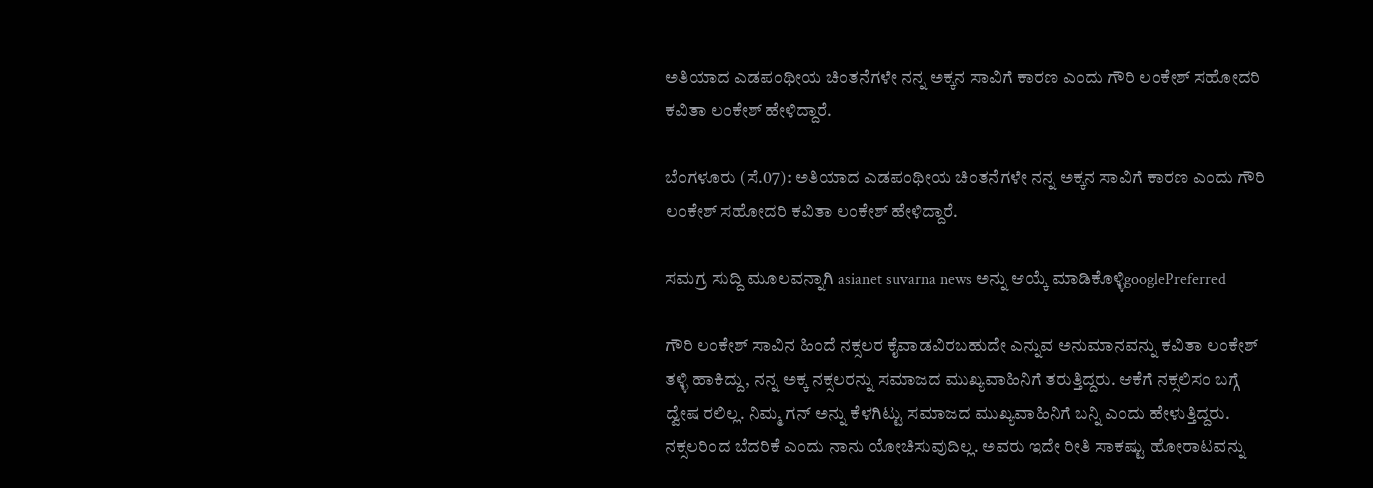ಅತಿಯಾದ ಎಡಪಂಥೀಯ ಚಿಂತನೆಗಳೇ ನನ್ನ ಅಕ್ಕನ ಸಾವಿಗೆ ಕಾರಣ ಎಂದು ಗೌರಿ ಲಂಕೇಶ್ ಸಹೋದರಿ ಕವಿತಾ ಲಂಕೇಶ್ ಹೇಳಿದ್ದಾರೆ.

ಬೆಂಗಳೂರು (ಸೆ.07): ಅತಿಯಾದ ಎಡಪಂಥೀಯ ಚಿಂತನೆಗಳೇ ನನ್ನ ಅಕ್ಕನ ಸಾವಿಗೆ ಕಾರಣ ಎಂದು ಗೌರಿ ಲಂಕೇಶ್ ಸಹೋದರಿ ಕವಿತಾ ಲಂಕೇಶ್ ಹೇಳಿದ್ದಾರೆ.

ಸಮಗ್ರ ಸುದ್ದಿ ಮೂಲವನ್ನಾಗಿ asianet suvarna news ಅನ್ನು ಆಯ್ಕೆ ಮಾಡಿಕೊಳ್ಳಿgooglePreferred

ಗೌರಿ ಲಂಕೇಶ್ ಸಾವಿನ ಹಿಂದೆ ನಕ್ಸಲರ ಕೈವಾಡವಿರಬಹುದೇ ಎನ್ನುವ ಅನುಮಾನವನ್ನು ಕವಿತಾ ಲಂಕೇಶ್ ತಳ್ಳಿ ಹಾಕಿದ್ದು, ನನ್ನ ಅಕ್ಕ ನಕ್ಸಲರನ್ನು ಸಮಾಜದ ಮುಖ್ಯವಾಹಿನಿಗೆ ತರುತ್ತಿದ್ದರು. ಆಕೆಗೆ ನಕ್ಸಲಿಸಂ ಬಗ್ಗೆ ದ್ವೇಷ ರಲಿಲ್ಲ. ನಿಮ್ಮ ಗನ್ ಅನ್ನು ಕೆಳಗಿಟ್ಟು ಸಮಾಜದ ಮುಖ್ಯವಾಹಿನಿಗೆ ಬನ್ನಿ ಎಂದು ಹೇಳುತ್ತಿದ್ದರು. ನಕ್ಸಲರಿಂದ ಬೆದರಿಕೆ ಎಂದು ನಾನು ಯೋಚಿಸುವುದಿಲ್ಲ. ಅವರು ಇದೇ ರೀತಿ ಸಾಕಷ್ಟು ಹೋರಾಟವನ್ನು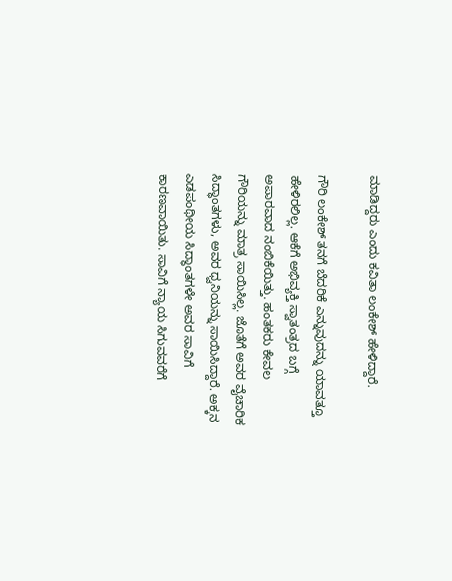ಮಾಡಿದ್ದರು ಎಂದು ಕವಿತಾ ಲಂಕೇಶ್ ಹೇಳಿದ್ದಾರೆ.

ಗೌರಿ ಲಂಕೇಶ್ ತನಗೆ ಬೆದರಿಕೆ ಎನ್ನುವುದನ್ನು ಯಾವತ್ತೂ ಹೇಳಿರಲಿಲ್ಲ. ಆಕೆಗೆ ಅಭಿವ್ಯಕ್ತಿ ಸ್ವಾತಂತ್ರದ ಬಗ್ಗೆ ಅಪಾರವಾದ ನಂಬಿಕೆಯಿತ್ತು. ಹಂತಕರು ಕೇವಲ ಗೌರಿಯನ್ನು ಮಾತ್ರ ಸಾಯಿಸಿಲ್ಲ. ಜೊತೆಗೆ ಅವರ ವೈಚಾರಿಕ ಸಿದ್ಧಾಂತಗಳು, ಅವರ ಧ್ವನಿಯನ್ನು ಸಾಯಿಸಿದ್ದಾರೆ. ಅಕ್ಕನ ಎಡಪಂಥೀಯ ಸಿದ್ಧಾಂತಗಳೇ ಅವರ ಸಾವಿಗೆ ಕಾರಣವಾಯಿತು. ಸಾವಿಗೆ ನ್ಯಾಯ ಸಿಗುವವರೆಗೆ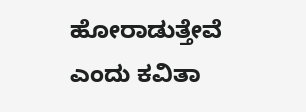ಹೋರಾಡುತ್ತೇವೆ ಎಂದು ಕವಿತಾ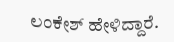ಲಂಕೇಶ್ ಹೇಳಿದ್ದಾರೆ.